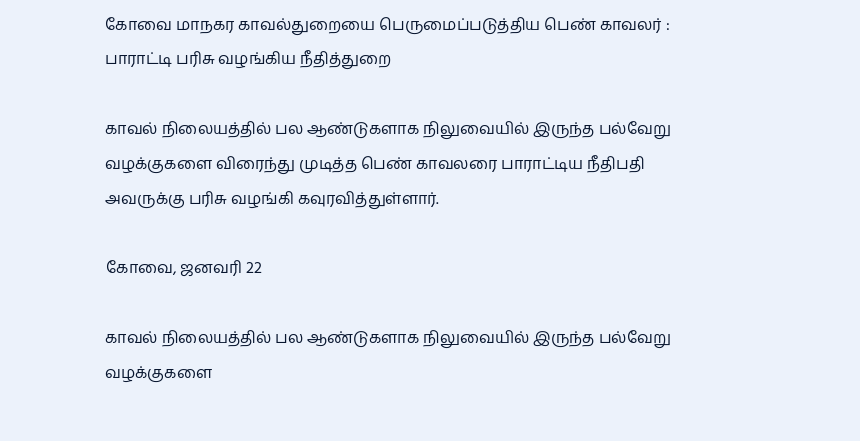கோவை மாநகர காவல்துறையை பெருமைப்படுத்திய பெண் காவலர் : பாராட்டி பரிசு வழங்கிய நீதித்துறை

காவல் நிலையத்தில் பல ஆண்டுகளாக நிலுவையில் இருந்த பல்வேறு வழக்குகளை விரைந்து முடித்த பெண் காவலரை பாராட்டிய நீதிபதி அவருக்கு பரிசு வழங்கி கவுரவித்துள்ளார்.

கோவை, ஜனவரி 22

காவல் நிலையத்தில் பல ஆண்டுகளாக நிலுவையில் இருந்த பல்வேறு வழக்குகளை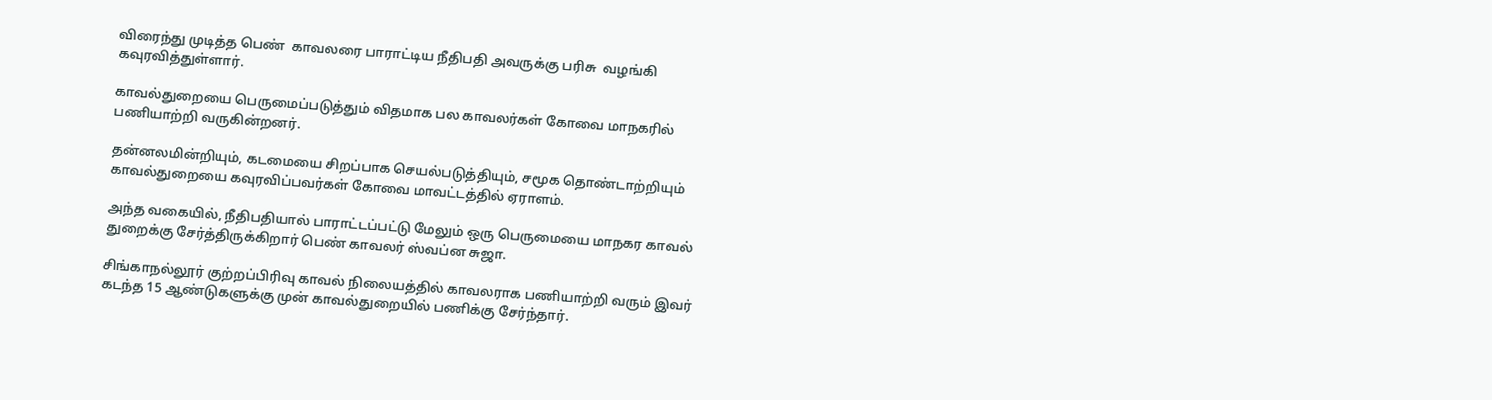விரைந்து முடித்த பெண்  காவலரை பாராட்டிய நீதிபதி அவருக்கு பரிசு  வழங்கி கவுரவித்துள்ளார்.

காவல்துறையை பெருமைப்படுத்தும் விதமாக பல காவலர்கள் கோவை மாநகரில் பணியாற்றி வருகின்றனர்.

தன்னலமின்றியும், கடமையை சிறப்பாக செயல்படுத்தியும், சமூக தொண்டாற்றியும் காவல்துறையை கவுரவிப்பவர்கள் கோவை மாவட்டத்தில் ஏராளம்.

அந்த வகையில், நீதிபதியால் பாராட்டப்பட்டு மேலும் ஒரு பெருமையை மாநகர காவல் துறைக்கு சேர்த்திருக்கிறார் பெண் காவலர் ஸ்வப்ன சுஜா.

சிங்காநல்லூர் குற்றப்பிரிவு காவல் நிலையத்தில் காவலராக பணியாற்றி வரும் இவர் கடந்த 15 ஆண்டுகளுக்கு முன் காவல்துறையில் பணிக்கு சேர்ந்தார்.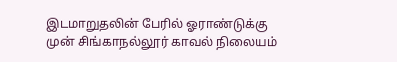இடமாறுதலின் பேரில் ஓராண்டுக்கு முன் சிங்காநல்லூர் காவல் நிலையம்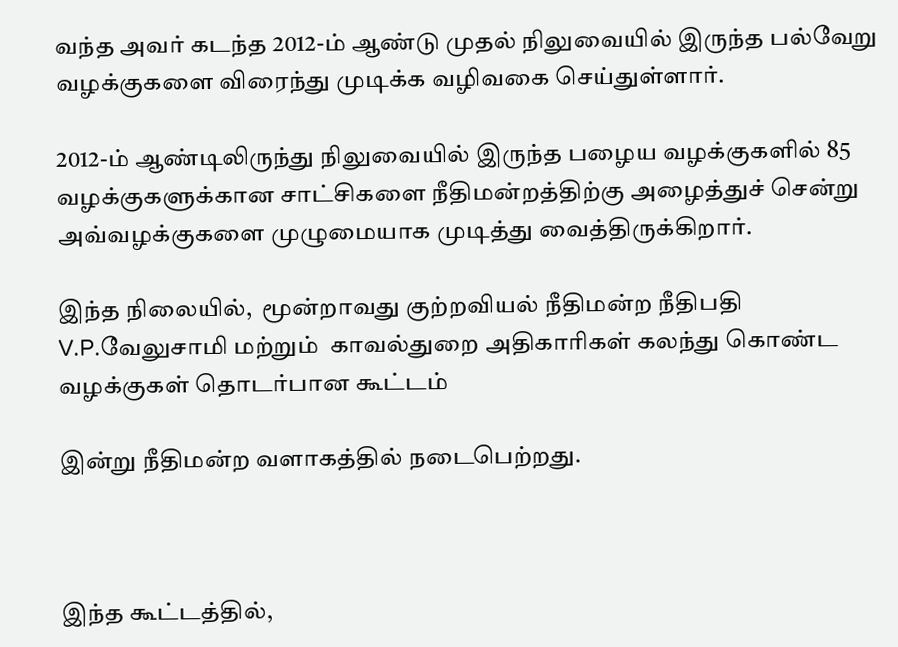வந்த அவர் கடந்த 2012-ம் ஆண்டு முதல் நிலுவையில் இருந்த பல்வேறு வழக்குகளை விரைந்து முடிக்க வழிவகை செய்துள்ளார்.

2012-ம் ஆண்டிலிருந்து நிலுவையில் இருந்த பழைய வழக்குகளில் 85 வழக்குகளுக்கான சாட்சிகளை நீதிமன்றத்திற்கு அழைத்துச் சென்று அவ்வழக்குகளை முழுமையாக முடித்து வைத்திருக்கிறார்.

இந்த நிலையில்,  மூன்றாவது குற்றவியல் நீதிமன்ற நீதிபதி V.P.வேலுசாமி மற்றும்  காவல்துறை அதிகாரிகள் கலந்து கொண்ட வழக்குகள் தொடர்பான கூட்டம்

இன்று நீதிமன்ற வளாகத்தில் நடைபெற்றது.



இந்த கூட்டத்தில்,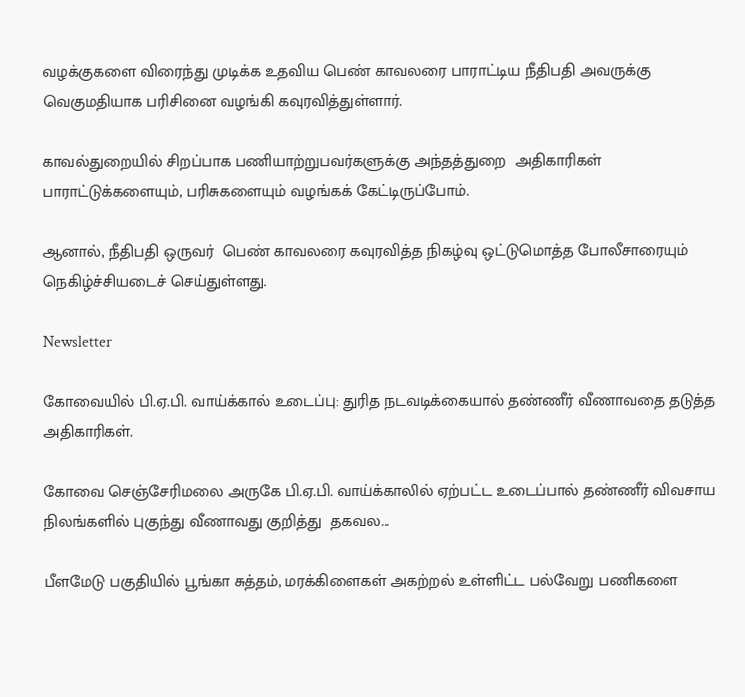வழக்குகளை விரைந்து முடிக்க உதவிய பெண் காவலரை பாராட்டிய நீதிபதி அவருக்கு வெகுமதியாக பரிசினை வழங்கி கவுரவித்துள்ளார்.

காவல்துறையில் சிறப்பாக பணியாற்றுபவர்களுக்கு அந்தத்துறை  அதிகாரிகள் பாராட்டுக்களையும், பரிசுகளையும் வழங்கக் கேட்டிருப்போம்.

ஆனால், நீதிபதி ஒருவர்  பெண் காவலரை கவுரவித்த நிகழ்வு ஒட்டுமொத்த போலீசாரையும் நெகிழ்ச்சியடைச் செய்துள்ளது.

Newsletter

கோவையில் பி.ஏ.பி. வாய்க்கால் உடைப்பு: துரித நடவடிக்கையால் தண்ணீர் வீணாவதை தடுத்த அதிகாரிகள்.

கோவை செஞ்சேரிமலை அருகே பி.ஏ.பி. வாய்க்காலில் ஏற்பட்ட உடைப்பால் தண்ணீர் விவசாய நிலங்களில் புகுந்து வீணாவது குறித்து  தகவல...

பீளமேடு பகுதியில் பூங்கா சுத்தம், மரக்கிளைகள் அகற்றல் உள்ளிட்ட பல்வேறு பணிகளை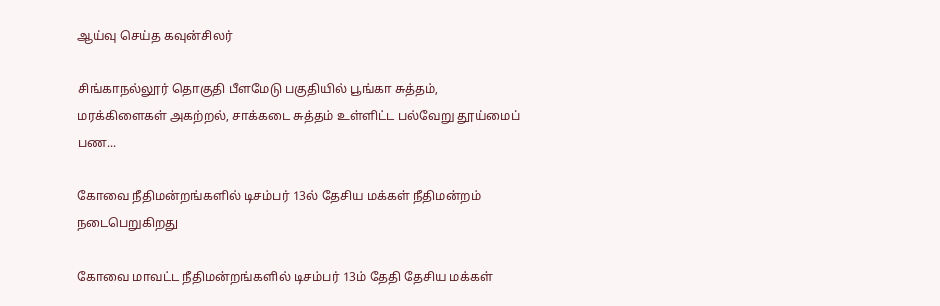ஆய்வு செய்த கவுன்சிலர்

சிங்காநல்லூர் தொகுதி பீளமேடு பகுதியில் பூங்கா சுத்தம், மரக்கிளைகள் அகற்றல், சாக்கடை சுத்தம் உள்ளிட்ட பல்வேறு தூய்மைப் பண...

கோவை நீதிமன்றங்களில் டிசம்பர் 13ல் தேசிய மக்கள் நீதிமன்றம் நடைபெறுகிறது

கோவை மாவட்ட நீதிமன்றங்களில் டிசம்பர் 13ம் தேதி தேசிய மக்கள்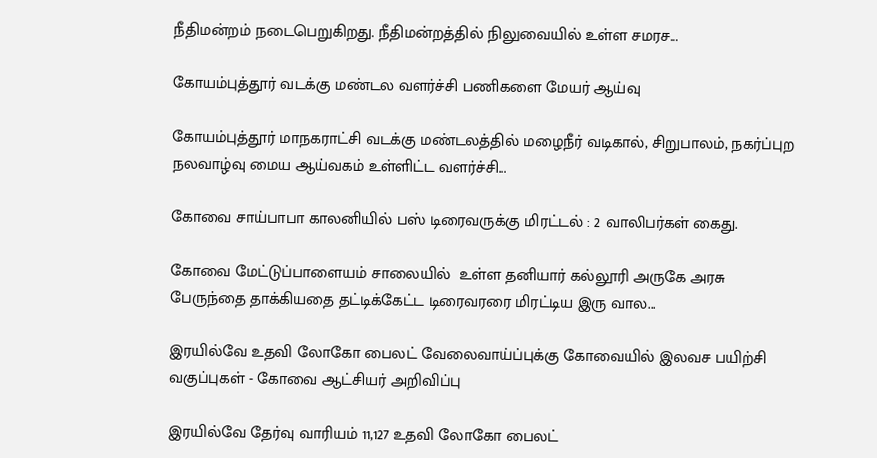நீதிமன்றம் நடைபெறுகிறது. நீதிமன்றத்தில் நிலுவையில் உள்ள சமரச...

கோயம்புத்தூர் வடக்கு மண்டல வளர்ச்சி பணிகளை மேயர் ஆய்வு

கோயம்புத்தூர் மாநகராட்சி வடக்கு மண்டலத்தில் மழைநீர் வடிகால், சிறுபாலம், நகர்ப்புற நலவாழ்வு மைய ஆய்வகம் உள்ளிட்ட வளர்ச்சி...

கோவை சாய்பாபா காலனியில் பஸ் டிரைவருக்கு மிரட்டல் : 2 வாலிபர்கள் கைது.

கோவை மேட்டுப்பாளையம் சாலையில்  உள்ள தனியார் கல்லூரி அருகே அரசு பேருந்தை தாக்கியதை தட்டிக்கேட்ட டிரைவரரை மிரட்டிய இரு வால...

இரயில்வே உதவி லோகோ பைலட் வேலைவாய்ப்புக்கு கோவையில் இலவச பயிற்சி வகுப்புகள் - கோவை ஆட்சியர் அறிவிப்பு

இரயில்வே தேர்வு வாரியம் 11,127 உதவி லோகோ பைலட்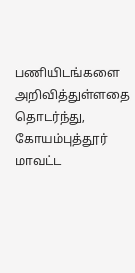பணியிடங்களை அறிவித்துள்ளதை தொடர்ந்து, கோயம்புத்தூர் மாவட்ட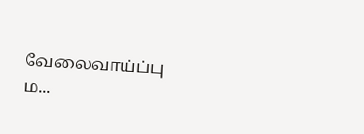வேலைவாய்ப்பு ம...